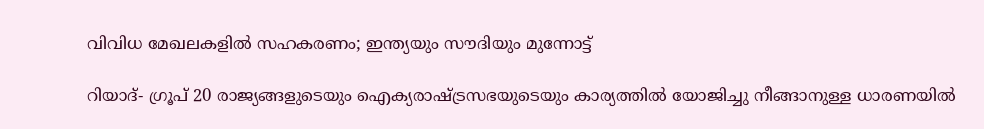വിവിധ മേഖലകളില്‍ സഹകരണം; ഇന്ത്യയും സൗദിയും മുന്നോട്ട്

റിയാദ്- ഗ്രൂപ് 20 രാജ്യങ്ങളുടെയും ഐക്യരാഷ്ട്രസഭയുടെയും കാര്യത്തില്‍ യോജിച്ചു നീങ്ങാനുള്ള ധാരണയില്‍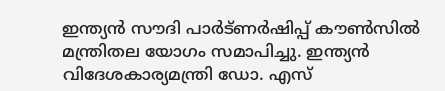ഇന്ത്യന്‍ സൗദി പാര്‍ട്ണര്‍ഷിപ്പ് കൗണ്‍സില്‍ മന്ത്രിതല യോഗം സമാപിച്ചു. ഇന്ത്യന്‍ വിദേശകാര്യമന്ത്രി ഡോ. എസ്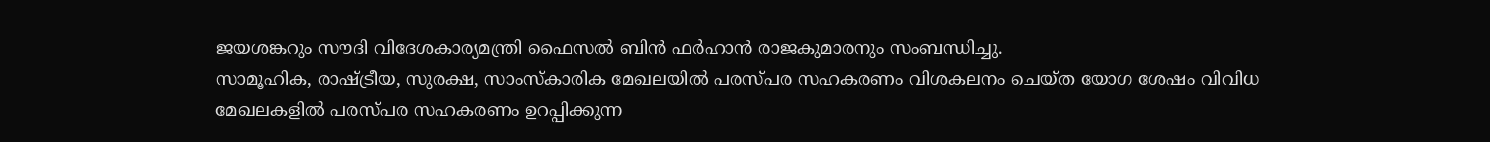ജയശങ്കറും സൗദി വിദേശകാര്യമന്ത്രി ഫൈസല്‍ ബിന്‍ ഫര്‍ഹാന്‍ രാജകുമാരനും സംബന്ധിച്ചു.
സാമൂഹിക, രാഷ്ട്രീയ, സുരക്ഷ, സാംസ്‌കാരിക മേഖലയില്‍ പരസ്പര സഹകരണം വിശകലനം ചെയ്ത യോഗ ശേഷം വിവിധ മേഖലകളില്‍ പരസ്പര സഹകരണം ഉറപ്പിക്കുന്ന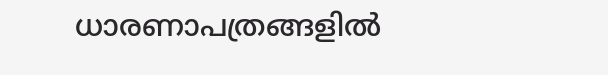ധാരണാപത്രങ്ങളില്‍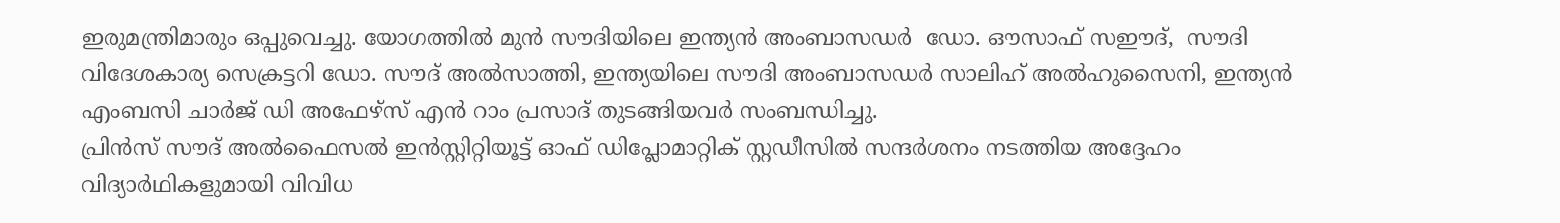ഇരുമന്ത്രിമാരും ഒപ്പുവെച്ചു. യോഗത്തില്‍ മുന്‍ സൗദിയിലെ ഇന്ത്യന്‍ അംബാസഡര്‍  ഡോ. ഔസാഫ് സഈദ്,  സൗദി വിദേശകാര്യ സെക്രട്ടറി ഡോ. സൗദ് അല്‍സാത്തി, ഇന്ത്യയിലെ സൗദി അംബാസഡര്‍ സാലിഹ് അല്‍ഹുസൈനി, ഇന്ത്യന്‍ എംബസി ചാര്‍ജ് ഡി അഫേഴ്‌സ് എന്‍ റാം പ്രസാദ് തുടങ്ങിയവര്‍ സംബന്ധിച്ചു.
പ്രിന്‍സ് സൗദ് അല്‍ഫൈസല്‍ ഇന്‍സ്റ്റിറ്റിയൂട്ട് ഓഫ് ഡിപ്ലോമാറ്റിക് സ്റ്റഡീസില്‍ സന്ദര്‍ശനം നടത്തിയ അദ്ദേഹം വിദ്യാര്‍ഥികളുമായി വിവിധ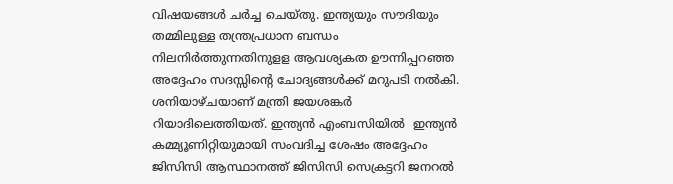വിഷയങ്ങള്‍ ചര്‍ച്ച ചെയ്തു. ഇന്ത്യയും സൗദിയും തമ്മിലുള്ള തന്ത്രപ്രധാന ബന്ധം നിലനിര്‍ത്തുന്നതിനുളള ആവശ്യകത ഊന്നിപ്പറഞ്ഞ അദ്ദേഹം സദസ്സിന്റെ ചോദ്യങ്ങള്‍ക്ക് മറുപടി നല്‍കി.
ശനിയാഴ്ചയാണ് മന്ത്രി ജയശങ്കര്‍ റിയാദിലെത്തിയത്. ഇന്ത്യന്‍ എംബസിയില്‍  ഇന്ത്യന്‍ കമ്മ്യൂണിറ്റിയുമായി സംവദിച്ച ശേഷം അദ്ദേഹം ജിസിസി ആസ്ഥാനത്ത് ജിസിസി സെക്രട്ടറി ജനറല്‍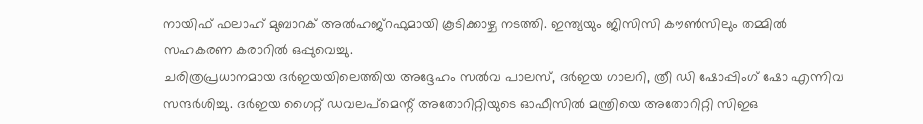നായിഫ് ഫലാഹ് മുബാറക് അല്‍ഹജ്‌റഫുമായി കൂടിക്കാഴ്ച നടത്തി. ഇന്ത്യയും ജിസിസി കൗണ്‍സിലും തമ്മില്‍ സഹകരണ കരാറില്‍ ഒപ്പുവെച്ചു.
ചരിത്രപ്രധാനമായ ദര്‍ഇയയിലെത്തിയ അദ്ദേഹം സല്‍വ പാലസ്, ദര്‍ഇയ ഗാലറി, ത്രീ ഡി ഷോപ്പിംഗ് ഷോ എന്നിവ സന്ദര്‍ശിച്ചു. ദര്‍ഇയ ഗൈറ്റ് ഡവലപ്‌മെന്റ് അതോറിറ്റിയുടെ ഓഫീസില്‍ മന്ത്രിയെ അതോറിറ്റി സിഇഒ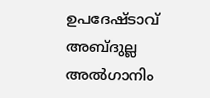ഉപദേഷ്ടാവ് അബ്ദുല്ല അല്‍ഗാനിം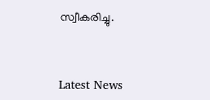സ്വീകരിച്ചു.



Latest News